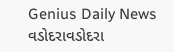Genius Daily News
વડોદરાવડોદરા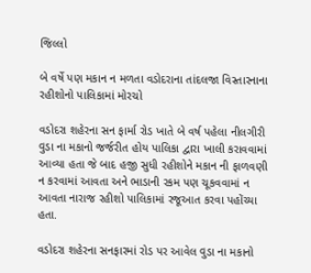જિલ્લો

બે વર્ષે પણ મકાન ન મળતા વડોદરાના તાંદલજા વિસ્તારનાના રહીશોનો પાલિકામાં મોરચો

વડોદરા શહેરના સન ફાર્મા રોડ ખાતે બે વર્ષ પહેલા નીલગીરી વુડા ના મકાનો જર્જરીત હોય પાલિકા દ્વારા ખાલી કરાવવામાં આવ્યા હતા જે બાદ હજી સુધી રહીશોને મકાન ની ફાળવણી ન કરવામાં આવતા અને ભાડાની રકમ પણ ચૂકવવામાં ન આવતા નારાજ રહીશો પાલિકામાં રજૂઆત કરવા પહોંચ્યા હતા.

વડોદરા શહેરના સનફારમાં રોડ પર આવેલ વુડા ના મકાનો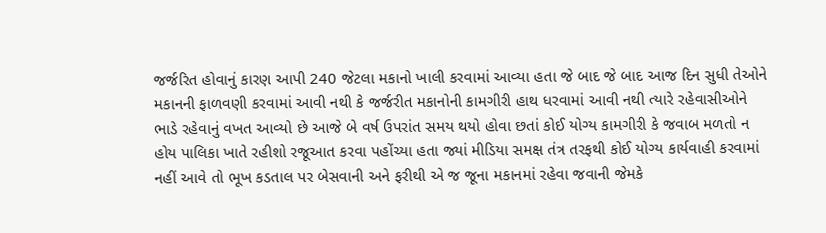જર્જરિત હોવાનું કારણ આપી 240 જેટલા મકાનો ખાલી કરવામાં આવ્યા હતા જે બાદ જે બાદ આજ દિન સુધી તેઓને મકાનની ફાળવણી કરવામાં આવી નથી કે જર્જરીત મકાનોની કામગીરી હાથ ધરવામાં આવી નથી ત્યારે રહેવાસીઓને ભાડે રહેવાનું વખત આવ્યો છે આજે બે વર્ષ ઉપરાંત સમય થયો હોવા છતાં કોઈ યોગ્ય કામગીરી કે જવાબ મળતો ન હોય પાલિકા ખાતે રહીશો રજૂઆત કરવા પહોંચ્યા હતા જ્યાં મીડિયા સમક્ષ તંત્ર તરફથી કોઈ યોગ્ય કાર્યવાહી કરવામાં નહીં આવે તો ભૂખ કડતાલ પર બેસવાની અને ફરીથી એ જ જૂના મકાનમાં રહેવા જવાની જેમકે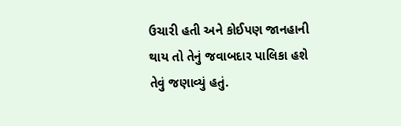ઉચારી હતી અને કોઈપણ જાનહાની થાય તો તેનું જવાબદાર પાલિકા હશે તેવું જણાવ્યું હતું.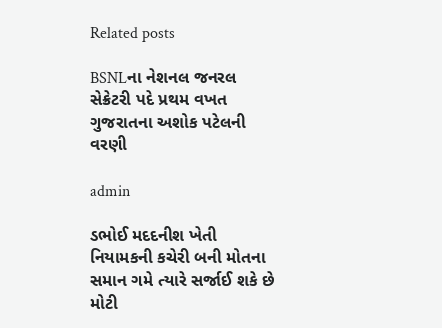Related posts

BSNLના નેશનલ જનરલ સેક્રેટરી પદે પ્રથમ વખત ગુજરાતના અશોક પટેલની વરણી

admin

ડભોઈ મદદનીશ ખેતી નિયામકની કચેરી બની મોતના સમાન ગમે ત્યારે સર્જાઈ શકે છે મોટી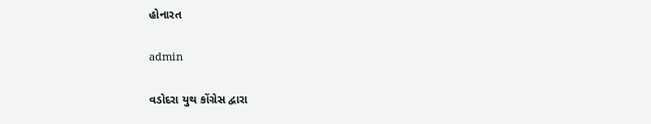હોનારત

admin

વડોદરા યુથ કોંગ્રેસ દ્વારા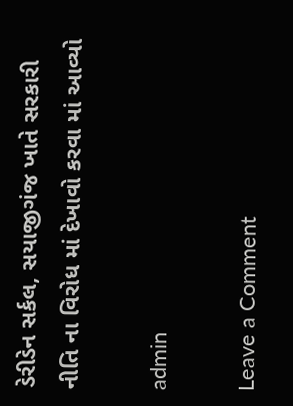ડેરીડેન સર્કલ, સયાજીગંજ ખાતે સરકારી નીતિ ના વિરોધ માં દેખાવો કરવા માં આવ્યો

admin

Leave a Comment